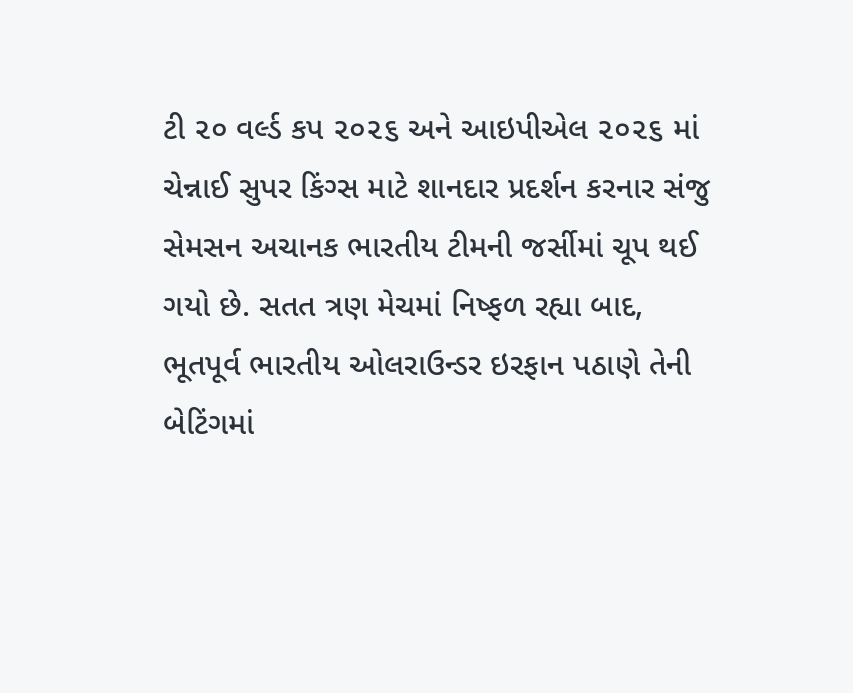ટી ૨૦ વર્લ્ડ કપ ૨૦૨૬ અને આઇપીએલ ૨૦૨૬ માં ચેન્નાઈ સુપર કિંગ્સ માટે શાનદાર પ્રદર્શન કરનાર સંજુ સેમસન અચાનક ભારતીય ટીમની જર્સીમાં ચૂપ થઈ ગયો છે. સતત ત્રણ મેચમાં નિષ્ફળ રહ્યા બાદ, ભૂતપૂર્વ ભારતીય ઓલરાઉન્ડર ઇરફાન પઠાણે તેની બેટિંગમાં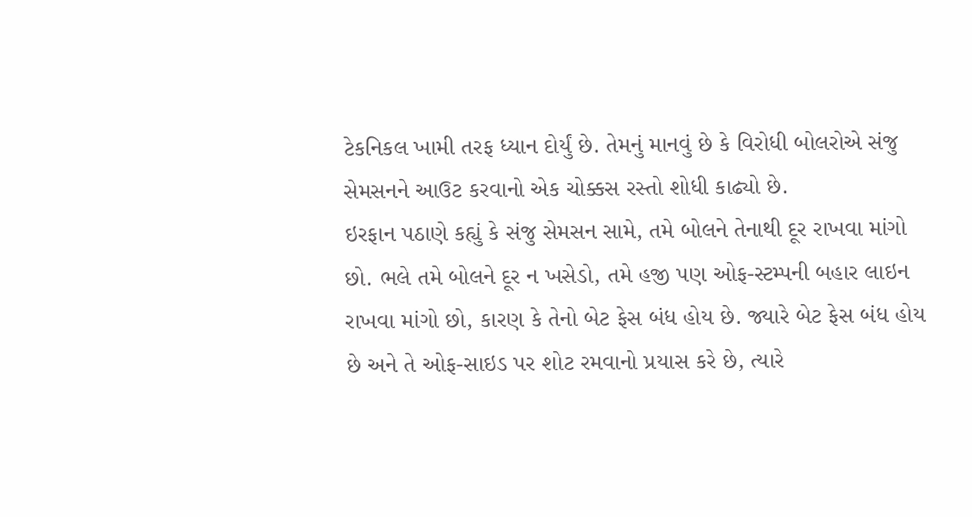ટેકનિકલ ખામી તરફ ધ્યાન દોર્યું છે. તેમનું માનવું છે કે વિરોધી બોલરોએ સંજુ સેમસનને આઉટ કરવાનો એક ચોક્કસ રસ્તો શોધી કાઢ્યો છે.
ઇરફાન પઠાણે કહ્યું કે સંજુ સેમસન સામે, તમે બોલને તેનાથી દૂર રાખવા માંગો છો. ભલે તમે બોલને દૂર ન ખસેડો, તમે હજી પણ ઓફ-સ્ટમ્પની બહાર લાઇન રાખવા માંગો છો, કારણ કે તેનો બેટ ફેસ બંધ હોય છે. જ્યારે બેટ ફેસ બંધ હોય છે અને તે ઓફ-સાઇડ પર શોટ રમવાનો પ્રયાસ કરે છે, ત્યારે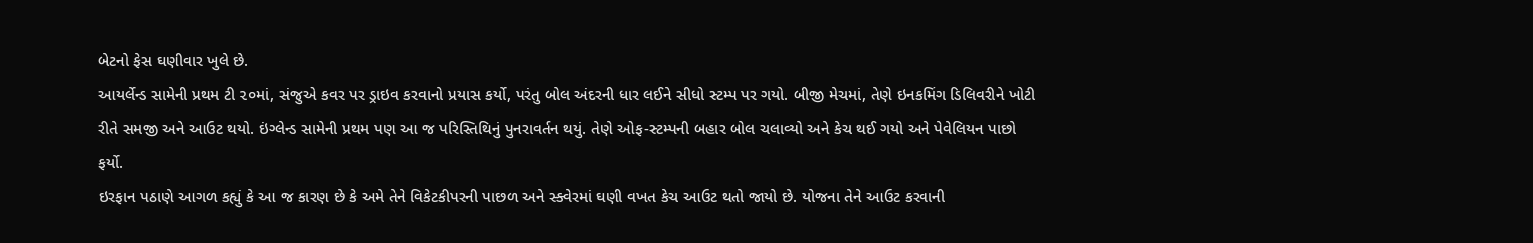બેટનો ફેસ ઘણીવાર ખુલે છે.
આયર્લેન્ડ સામેની પ્રથમ ટી ૨૦માં, સંજુએ કવર પર ડ્રાઇવ કરવાનો પ્રયાસ કર્યો, પરંતુ બોલ અંદરની ધાર લઈને સીધો સ્ટમ્પ પર ગયો. બીજી મેચમાં, તેણે ઇનકમિંગ ડિલિવરીને ખોટી રીતે સમજી અને આઉટ થયો. ઇંગ્લેન્ડ સામેની પ્રથમ પણ આ જ પરિસ્તિથિનું પુનરાવર્તન થયું. તેણે ઓફ-સ્ટમ્પની બહાર બોલ ચલાવ્યો અને કેચ થઈ ગયો અને પેવેલિયન પાછો ફર્યો.
ઇરફાન પઠાણે આગળ કહ્યું કે આ જ કારણ છે કે અમે તેને વિકેટકીપરની પાછળ અને સ્ક્વેરમાં ઘણી વખત કેચ આઉટ થતો જાયો છે. યોજના તેને આઉટ કરવાની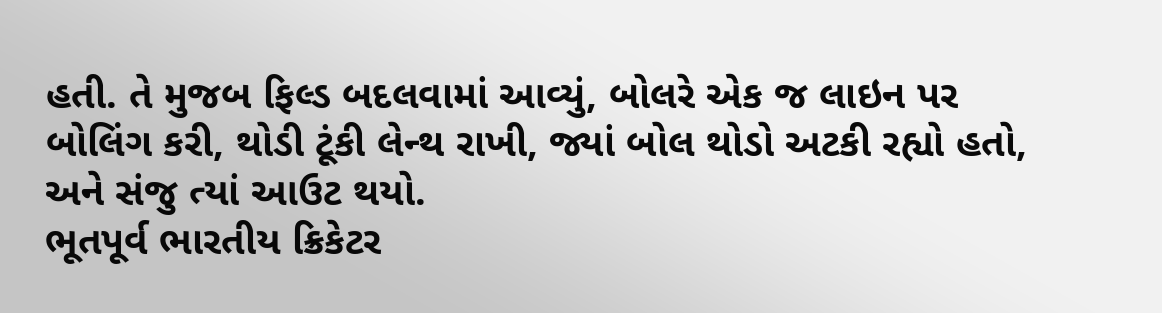હતી. તે મુજબ ફિલ્ડ બદલવામાં આવ્યું, બોલરે એક જ લાઇન પર બોલિંગ કરી, થોડી ટૂંકી લેન્થ રાખી, જ્યાં બોલ થોડો અટકી રહ્યો હતો, અને સંજુ ત્યાં આઉટ થયો.
ભૂતપૂર્વ ભારતીય ક્રિકેટર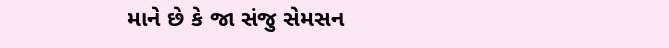માને છે કે જા સંજુ સેમસન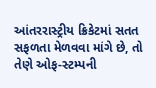આંતરરાસ્ટ્રીય ક્રિકેટમાં સતત સફળતા મેળવવા માંગે છે, તો તેણે ઓફ-સ્ટમ્પની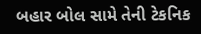બહાર બોલ સામે તેની ટેકનિક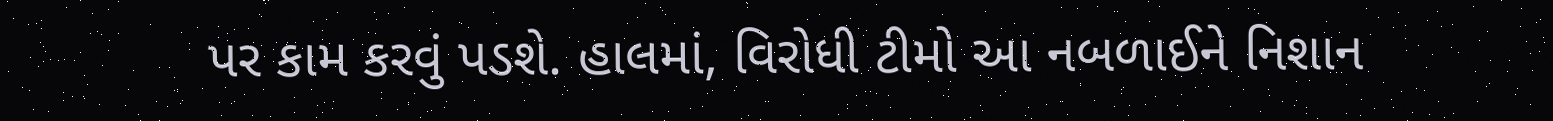પર કામ કરવું પડશે. હાલમાં, વિરોધી ટીમો આ નબળાઈને નિશાન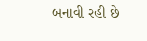બનાવી રહી છે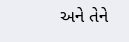અને તેને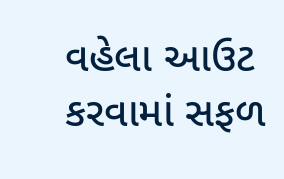વહેલા આઉટ કરવામાં સફળ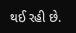થઈ રહી છે.